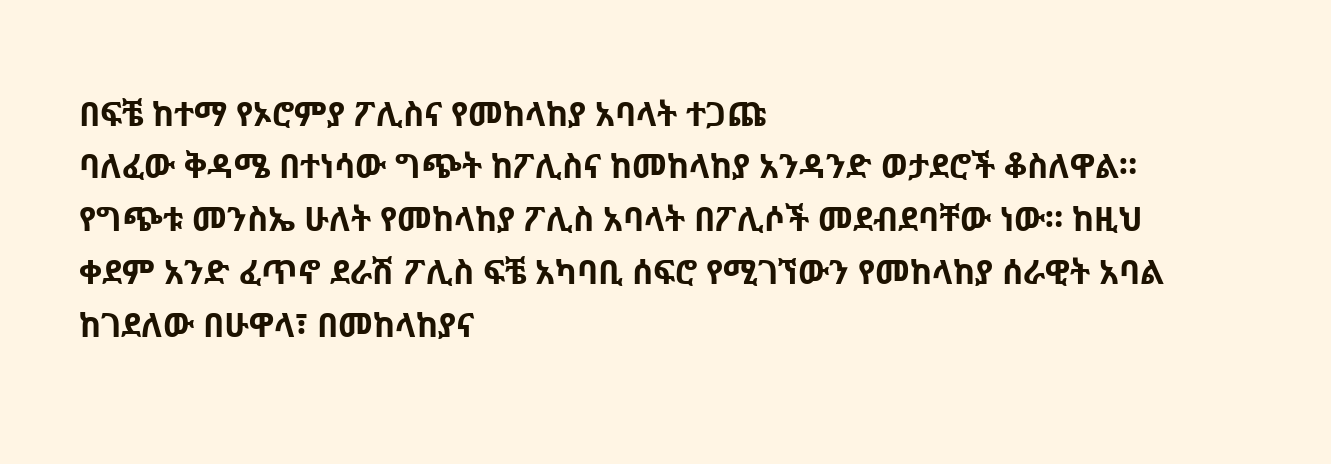በፍቼ ከተማ የኦሮምያ ፖሊስና የመከላከያ አባላት ተጋጩ
ባለፈው ቅዳሜ በተነሳው ግጭት ከፖሊስና ከመከላከያ አንዳንድ ወታደሮች ቆስለዋል። የግጭቱ መንስኤ ሁለት የመከላከያ ፖሊስ አባላት በፖሊሶች መደብደባቸው ነው። ከዚህ ቀደም አንድ ፈጥኖ ደራሽ ፖሊስ ፍቼ አካባቢ ሰፍሮ የሚገኘውን የመከላከያ ሰራዊት አባል ከገደለው በሁዋላ፣ በመከላከያና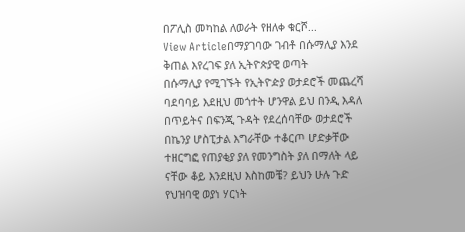በፖሊስ መካከል ለወራት የዘለቀ ቁርሾ...
View Articleበማያገባው ገብቶ በሱማሊያ እንደ ቅጠል እየረገፍ ያለ ኢትዮጵያዊ ወጣት
በሱማሊያ የሚገኙት የኢትዮዽያ ወታደሮች መጨረሻ ባደባባይ እደዚህ መጎተት ሆንዋል ይህ በንዲ እዳለ በጥይትና በፍንጂ ጉዳት የደረሰባቸው ወታደሮች በኬንያ ሆስፒታል እግራቸው ተቆርጦ ሆድቃቸው ተዘርግፎ የጠያቂያ ያለ የመንግስት ያለ በማለት ላይ ናቸው ቆይ እንደዚህ እስከመቼ? ይህን ሁሉ ጉድ የህዝባዊ ወያነ ሃርነት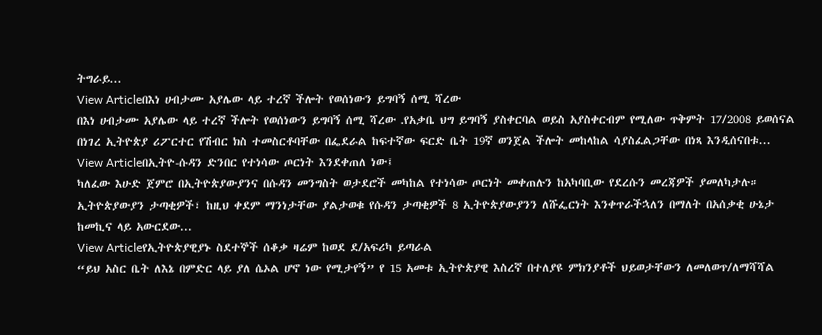ትግራይ...
View Articleበእነ ሀብታሙ አያሌው ላይ ተረኛ ችሎት የወሰነውን ይግባኝ ሰሚ ሻረው
በእነ ሀብታሙ አያሌው ላይ ተረኛ ችሎት የወሰነውን ይግባኝ ሰሚ ሻረው ᎐የአቃቤ ህግ ይግባኝ ያስቀርባል ወይስ አያስቀርብም የሚለው ጥቅምት 17/2008 ይወሰናል በነገረ ኢትዮጵያ ሪፖርተር የሽብር ክስ ተመስርቶባቸው በፌደራል ከፍተኛው ፍርድ ቤት 19ኛ ወንጀል ችሎት መከላከል ሳያስፈልጋቸው በነጻ እንዲሰናበቱ...
View Articleበኢትዮ-ሱዳን ድንበር የተነሳው ጦርነት እንደቀጠለ ነው፤
ካለፈው እሁድ ጀምሮ በኢትዮጵያውያንና በሱዳን መንግስት ወታደሮች መካከል የተነሳው ጦርነት መቀጠሉን ከአካባቢው የደረሱን መረጃዎች ያመለካታሉ። ኢትዮጵያውያን ታጣቂዎች፣ ከዚህ ቀደም ማንነታቸው ያልታወቁ የሱዳን ታጣቂዎች 8 ኢትዮጵያውያንን ለሹፌርነት እንቀጥራችኋለን በማለት በአሰቃቂ ሁኔታ ከመኪና ላይ አውርደው...
View Articleየኢትዮጵያዊያኑ ስደተኞች ሰቆቃ ዛሬም ከወደ ደ/አፍሪካ ይጣራል
“ይህ አስር ቤት ለእኔ በምድር ላይ ያለ ሴኦል ሆኖ ነው የሚታየኝ” የ 15 አመቱ ኢትዮጵያዊ እስረኛ በተለያዩ ምክንያቶች ህይወታቸውን ለመለወጥ/ለማሻሻል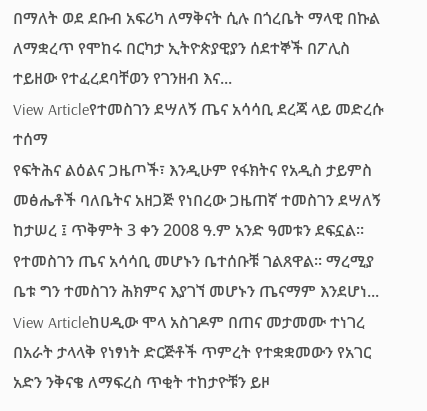በማለት ወደ ደቡብ አፍሪካ ለማቅናት ሲሉ በጎረቤት ማላዊ በኩል ለማቋረጥ የሞከሩ በርካታ ኢትዮጵያዊያን ሰደተኞች በፖሊስ ተይዘው የተፈረደባቸወን የገንዘብ እና...
View Articleየተመስገን ደሣለኝ ጤና አሳሳቢ ደረጃ ላይ መድረሱ ተሰማ
የፍትሕና ልዕልና ጋዜጦች፣ እንዲሁም የፋክትና የአዲስ ታይምስ መፅሔቶች ባለቤትና አዘጋጅ የነበረው ጋዜጠኛ ተመስገን ደሣለኝ ከታሠረ ፤ ጥቅምት 3 ቀን 2008 ዓ.ም አንድ ዓመቱን ደፍኗል፡፡ የተመስገን ጤና አሳሳቢ መሆኑን ቤተሰቡቹ ገልጸዋል፡፡ ማረሚያ ቤቱ ግን ተመስገን ሕክምና እያገኘ መሆኑን ጤናማም እንደሆነ...
View Articleከሀዲው ሞላ አስገዶም በጠና መታመሙ ተነገረ
በአራት ታላላቅ የነፃነት ድርጅቶች ጥምረት የተቋቋመውን የአገር አድን ንቅናቄ ለማፍረስ ጥቂት ተከታዮቹን ይዞ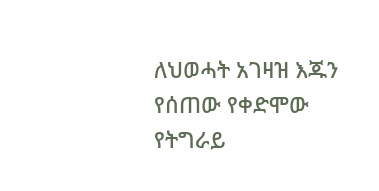ለህወሓት አገዛዝ እጁን የሰጠው የቀድሞው የትግራይ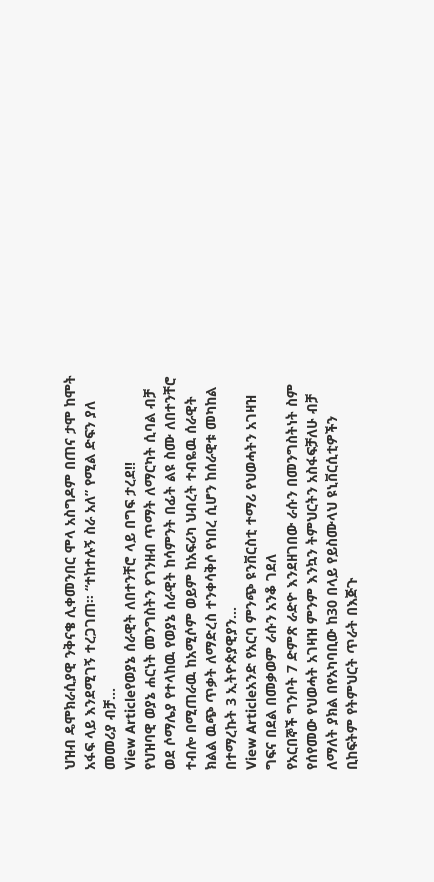ህዝብ ዴሞክራሲያዊ ንቅናቄ ሊቀመንበር ሞላ አስግዶም በጠና ታሞ ከሞት አፋፍ ላይ እንደሚገኝ ተረጋገጠ፡፡ “ተከተሉኝ ስራ አለ” የሚል ድፍን ያለ መመሪያ ብቻ...
View Articleየወያኔ ሰራዊት ለበተንቸሮ ላይ በግፍ ታረደ!!
የህዝባዊ ወያኔ ሐርነት መንግስትን የገንዘብ ጥማት ለማርካት ሲባል ብቻ ወደ ሶማሌያ የተላከዉ የወያኔ ሰራዊት ከሳምንት በፊት ልዩ ስሙ ለበተንቸሮ ተብሎ በሚጠራዉ ከአሚሶም ወይም ከአፍሪካ ህብረት ተብዬዉ ሰራዊት ክልል ዉጭ ጥቃት ለማድረስ ተንቀሳቅሶ የነበረ ሲሆን ከሰራዊቱ መካከል በተማረኩት 3 ኢትዮጵያዊያን...
View Articleአንድ የአርባ ምንጭ ዩንቨርስቲ ተማሪ የህወሓትን አገዛዝ ግፍና በደል በመቃወም ራሱን አንቆ ገደለ
የአርበኞች ግንቦት 7 ድምጽ ራድዮ እንደዘገበው ራሱን በመንግስትነት ስም የሰየመው የህወሓት አገዛዝ ምንም እንኳን ትምህርትን አስፋፍቻለሁ ብቻ ለማለት ያክል በየአካባቢው ከ30 በላይ የይስሙላህ ዩኒቨርሲቲዎችን ቢከፍትም የትምህርት ጥራት በእጅጉ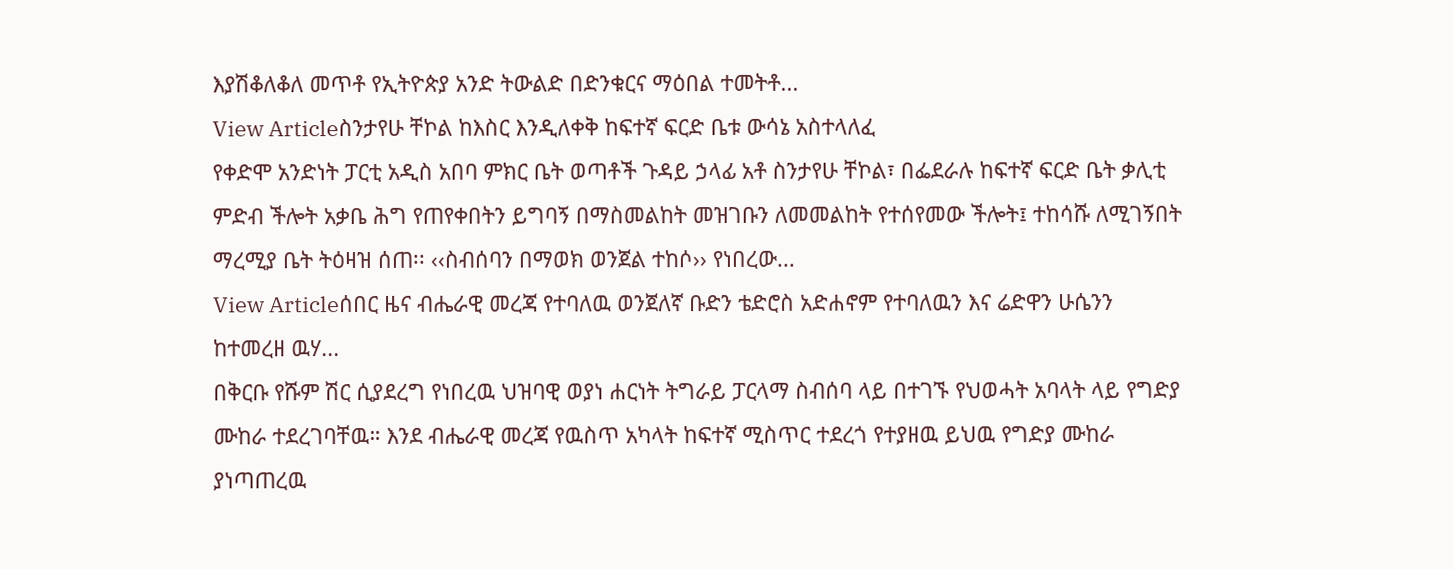እያሽቆለቆለ መጥቶ የኢትዮጵያ አንድ ትውልድ በድንቁርና ማዕበል ተመትቶ...
View Articleስንታየሁ ቸኮል ከእስር እንዲለቀቅ ከፍተኛ ፍርድ ቤቱ ውሳኔ አስተላለፈ
የቀድሞ አንድነት ፓርቲ አዲስ አበባ ምክር ቤት ወጣቶች ጉዳይ ኃላፊ አቶ ስንታየሁ ቸኮል፣ በፌደራሉ ከፍተኛ ፍርድ ቤት ቃሊቲ ምድብ ችሎት አቃቤ ሕግ የጠየቀበትን ይግባኝ በማስመልከት መዝገቡን ለመመልከት የተሰየመው ችሎት፤ ተከሳሹ ለሚገኝበት ማረሚያ ቤት ትዕዛዝ ሰጠ፡፡ ‹‹ስብሰባን በማወክ ወንጀል ተከሶ›› የነበረው...
View Articleሰበር ዜና ብሔራዊ መረጃ የተባለዉ ወንጀለኛ ቡድን ቴድሮስ አድሐኖም የተባለዉን እና ሬድዋን ሁሴንን ከተመረዘ ዉሃ...
በቅርቡ የሹም ሽር ሲያደረግ የነበረዉ ህዝባዊ ወያነ ሐርነት ትግራይ ፓርላማ ስብሰባ ላይ በተገኙ የህወሓት አባላት ላይ የግድያ ሙከራ ተደረገባቸዉ። እንደ ብሔራዊ መረጃ የዉስጥ አካላት ከፍተኛ ሚስጥር ተደረጎ የተያዘዉ ይህዉ የግድያ ሙከራ ያነጣጠረዉ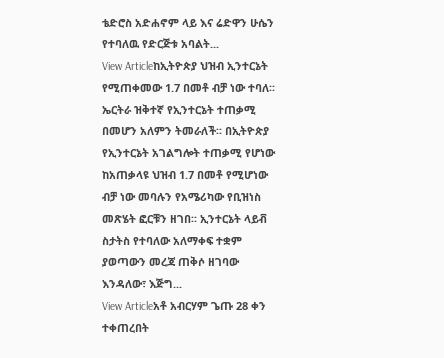ቴድሮስ አድሐኖም ላይ እና ሬድዋን ሁሴን የተባለዉ የድርጅቱ አባልት...
View Articleከኢትዮጵያ ህዝብ ኢንተርኔት የሚጠቀመው 1.7 በመቶ ብቻ ነው ተባለ፡፡
ኤርትራ ዝቅተኛ የኢንተርኔት ተጠቃሚ በመሆን አለምን ትመራለች፡፡ በኢትዮጵያ የኢንተርኔት አገልግሎት ተጠቃሚ የሆነው ከአጠቃላዩ ህዝብ 1.7 በመቶ የሚሆነው ብቻ ነው መባሉን የአሜሪካው የቢዝነስ መጽሄት ፎርቹን ዘገበ፡፡ ኢንተርኔት ላይቭ ስታትስ የተባለው አለማቀፍ ተቋም ያወጣውን መረጃ ጠቅሶ ዘገባው እንዳለው፣ እጅግ...
View Articleአቶ አብርሃም ጌጡ 28 ቀን ተቀጠረበት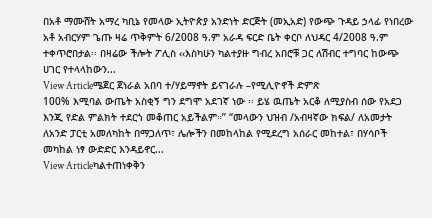በአቶ ማሙሸት አማረ ካቢኔ የመላው ኢትዮጵያ አንድነት ድርጅት (መኢአድ) የውጭ ጉዳይ ኃላፊ የነበረው አቶ አብርሃም ጌጡ ዛሬ ጥቅምት 6/2008 ዓ.ም አራዳ ፍርድ ቤት ቀርቦ ለህዳር 4/2008 ዓ.ም ተቀጥሮበታል፡፡ በዛሬው ችሎት ፖሊስ ‹‹እስካሁን ካልተያዙ ግብረ አበሮቹ ጋር ለሽብር ተግባር ከውጭ ሀገር የተላላከውን...
View Articleሜጀር ጀነራል አበባ ተ/ሃይማኖት ይናገራሉ –የሚሊዮኖች ድምጽ
100% እሚባል ውጤት አስቂኝ ግን ደግሞ አደገኛ ነው ፡፡ ይሄ ዉጤት አርቆ ለሚያስብ ሰው የአደጋ እንጂ የድል ምልክት ተደርጎ መቆጠር አይችልም።” “መላውን ህዝብ /አብዛኛው ክፍል/ ለአመታት ለአንድ ፓርቲ አመለካከት በማጋለጥ፣ ሌሎችን በመከላከል የሚደረግ አሰራር መከተል፣ በሃሳቦች መካከል ነፃ ውድድር እንዳይኖር...
View Articleካልተጠነቀቅን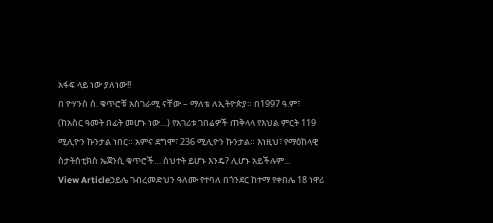አፋፍ ላይ ነው ያለነው!!
በ ዮሃንስ ሰ. ቁጥሮቹ አስገራሚ ናቸው – ማለቴ ለኢትዮጵያ። በ1997 ዓ.ም፣ (ከአስር ዓመት በፊት መሆኑ ነው…) የአገሪቱ ገበሬዎች ጠቅላላ የእህል ምርት 119 ሚሊዮን ኩንታል ነበር። አምና ደግሞ፣ 236 ሚሊዮን ኩንታል። እነዚህ፣ የማዕከላዊ ስታትስቲክስ ኤጀንሲ ቁጥሮች… ስህተት ይሆኑ እንዴ? ሊሆኑ አይችሉም...
View Articleኃይሌ ገብረመድህን ዓለሙ የተባለ በጎንደር ከተማ የቀበሌ 18 ነዋሪ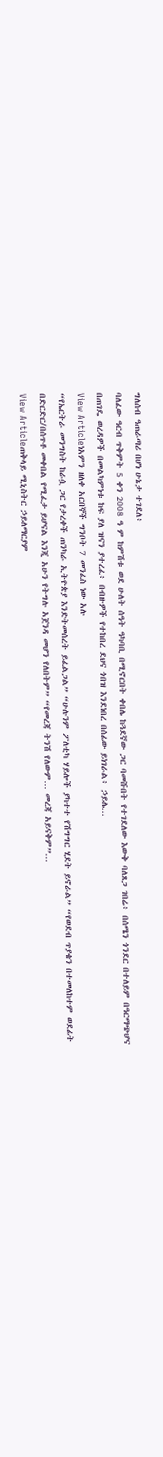ግለሰብ ዓጠራጣሪ በሆነ ሁኔታ ተገደለ፥
ባለፈው ዓርብ ጥቅምት 5 ቀን 2008 ዓ ም ከምሽቱ ወደ ሁለት ሰዓት ዓካባቢ በሚኖርበት ቀበሌ ከጓደኛው ጋር ባመሹበት የተገደለው እውቅ ባለጸጋ ገበሬ፥ በሰሜን ጎንደር በተለይም በዓርማጭሆና በጠገዴ ወረዳዎች በመልካምነቱ ከፍ ያለ ዝናን ያተረፈ፥ በብዙዎች የተከበረ ደህና ጎበዝ እንደነበረ በሰፊው ይነገራል፥ ኃይሌ...
View Articleነአምን ዘለቀ አርበኞች ግንቦት 7 መንፈስ ነው አሉ
“የኤርትራ መንግስት ከራሷ ጋር የታረቀች ጠንካራ ኢትዮጵያ እንድትመሰረት ይፈልጋል” “ሁሉንም ፖለቲካ ሃይሎች ያካተተ የሽግግር ሂደት ይኖራል” “የወደብ ጥያቄን በተመለከተም ወደፊት በድርድር/በሰጥቶ መቀበል የሚፈታ ይሆናል እንጂ አሁን የትግሉ አጀንዳ መሆን የለበትም” “የመረጃ ትንሽ የለውም… መረጃ አይናቅም”...
View Articleጠቅላይ ሚኒስትር ኃይለማርያም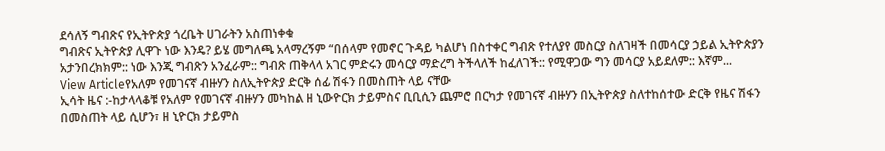ደሳለኝ ግብጽና የኢትዮጵያ ጎረቤት ሀገራትን አስጠነቀቁ
ግብጽና ኢትዮጵያ ሊዋጉ ነው እንዴ? ይሄ መግለጫ አላማረኝም “በሰላም የመኖር ጉዳይ ካልሆነ በስተቀር ግብጽ የተለያየ መስርያ ስለገዛች በመሳርያ ኃይል ኢትዮጵያን አታንበረክክም:: ነው እንጂ ግብጽን አንፈራም:: ግብጽ ጠቅላላ አገር ምድሩን መሳርያ ማድረግ ትችላለች ከፈለገች:: የሚዋጋው ግን መሳርያ አይደለም:: እኛም...
View Articleየአለም የመገናኛ ብዙሃን ስለኢትዮጵያ ድርቅ ሰፊ ሽፋን በመስጠት ላይ ናቸው
ኢሳት ዜና :-ከታላላቆቹ የአለም የመገናኛ ብዙሃን መካከል ዘ ኒውዮርክ ታይምስና ቢቢሲን ጨምሮ በርካታ የመገናኛ ብዙሃን በኢትዮጵያ ስለተከሰተው ድርቅ የዜና ሽፋን በመስጠት ላይ ሲሆን፣ ዘ ኒዮርክ ታይምስ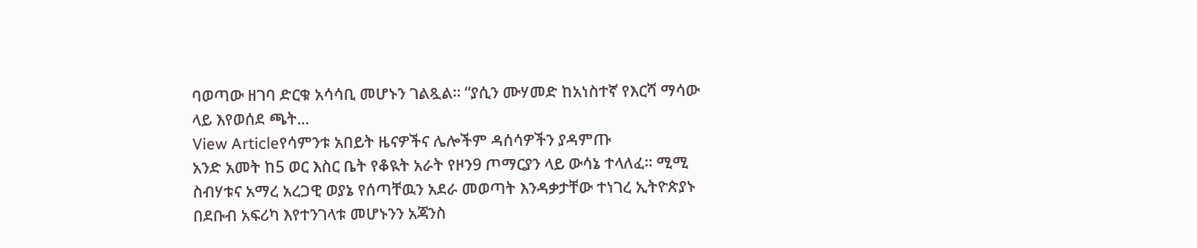ባወጣው ዘገባ ድርቁ አሳሳቢ መሆኑን ገልጿል። “ያሲን ሙሃመድ ከአነስተኛ የእርሻ ማሳው ላይ እየወሰደ ጫት...
View Articleየሳምንቱ አበይት ዜናዎችና ሌሎችም ዳሰሳዎችን ያዳምጡ
አንድ አመት ከ5 ወር እስር ቤት የቆዪት አራት የዞን9 ጦማርያን ላይ ውሳኔ ተላለፈ። ሚሚ ስብሃቱና አማረ አረጋዊ ወያኔ የሰጣቸዉን አደራ መወጣት እንዳቃታቸው ተነገረ ኢትዮጵያኑ በደቡብ አፍሪካ እየተንገላቱ መሆኑንን አጃንስ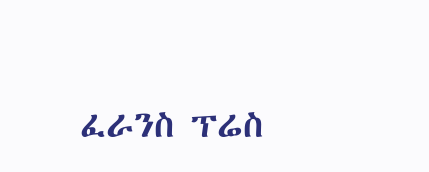ፈራንስ ፕሬስ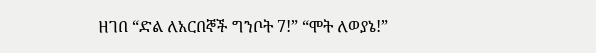ዘገበ “ድል ለአርበኞች ግንቦት 7!” “ሞት ለወያኔ!”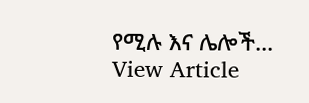የሚሉ እና ሌሎች...
View Article